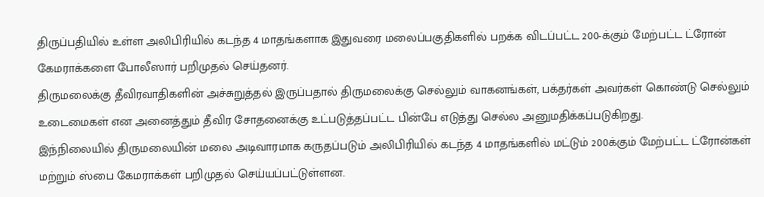திருப்பதியில் உள்ள அலிபிரியில் கடந்த 4 மாதங்களாக இதுவரை மலைப்பகுதிகளில் பறக்க விடப்பட்ட 200-க்கும் மேற்பட்ட ட்ரோன் கேமராக்களை போலீஸார் பறிமுதல் செய்தனர்.
திருமலைக்கு தீவிரவாதிகளின் அச்சுறுத்தல் இருப்பதால் திருமலைக்கு செல்லும் வாகனங்கள், பக்தர்கள் அவர்கள் கொண்டு செல்லும் உடைமைகள் என அனைத்தும் தீவிர சோதனைக்கு உட்படுத்தப்பட்ட பின்பே எடுத்து செல்ல அனுமதிக்கப்படுகிறது.
இந்நிலையில் திருமலையின் மலை அடிவாரமாக கருதப்படும் அலிபிரியில் கடந்த 4 மாதங்களில் மட்டும் 200க்கும் மேற்பட்ட ட்ரோன்கள் மற்றும் ஸ்பை கேமராக்கள் பறிமுதல் செய்யப்பட்டுள்ளன.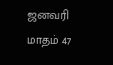ஜனவரி மாதம் 47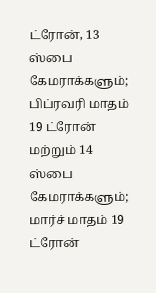ட்ரோன், 13 ஸ்பை கேமராக்களும்; பிப்ரவரி மாதம் 19 ட்ரோன் மற்றும் 14 ஸ்பை கேமராக்களும்; மார்ச் மாதம் 19 ட்ரோன்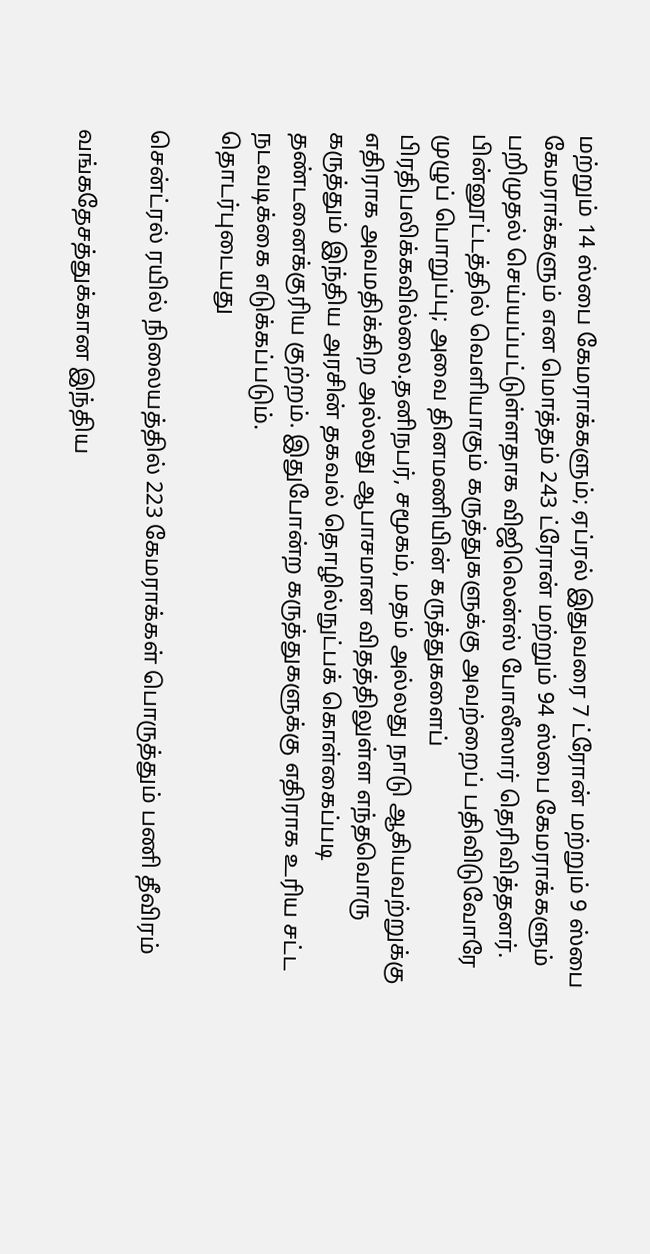மற்றும் 14 ஸ்பை கேமராக்களும்; ஏப்ரல் இதுவரை 7 ட்ரோன் மற்றும் 9 ஸ்பை கேமராக்களும் என மொத்தம் 243 ட்ரோன் மற்றும் 94 ஸ்பை கேமராக்களும் பறிமுதல் செய்யப்பட்டுள்ளதாக விஜிலென்ஸ் போலீஸார் தெரிவித்தனர்.
பின்னூட்டத்தில் வெளியாகும் கருத்துகளுக்கு அவற்றைப் பதிவிடுவோரே முழுப் பொறுப்பு; அவை தினமணியின் கருத்துகளைப் பிரதிபலிக்கவில்லை.தனிநபர், சமூகம், மதம் அல்லது நாடு ஆகியவற்றுக்கு எதிராக அவமதிக்கிற அல்லது ஆபாசமான விதத்திலுள்ள எந்தவொரு கருத்தும் இந்திய அரசின் தகவல் தொழில்நுட்பக் கொள்கைப்படி தண்டனைக்குரிய குற்றம். இதுபோன்ற கருத்துகளுக்கு எதிராக உரிய சட்ட நடவடிக்கை எடுக்கப்படும்.
தொடர்புடையது

சென்ட்ரல் ரயில் நிலையத்தில் 223 கேமராக்கள் பொருத்தும் பணி தீவிரம்

வங்கதேசத்துக்கான இந்திய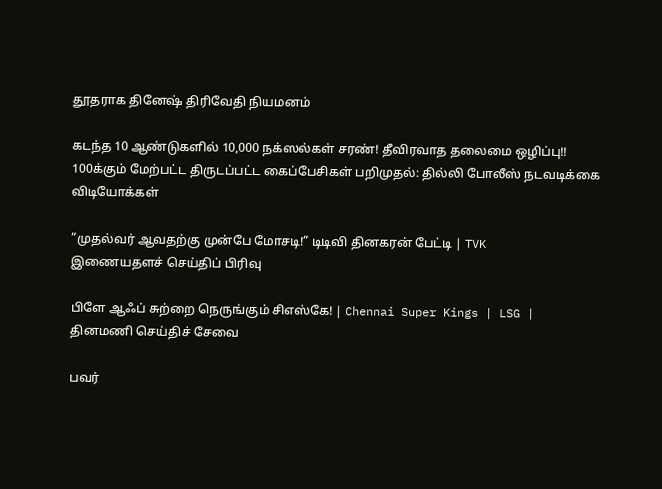தூதராக தினேஷ் திரிவேதி நியமனம்

கடந்த 10 ஆண்டுகளில் 10,000 நக்ஸல்கள் சரண்! தீவிரவாத தலைமை ஒழிப்பு!!
100க்கும் மேற்பட்ட திருடப்பட்ட கைப்பேசிகள் பறிமுதல்: தில்லி போலீஸ் நடவடிக்கை
விடியோக்கள்

”முதல்வர் ஆவதற்கு முன்பே மோசடி!” டிடிவி தினகரன் பேட்டி | TVK
இணையதளச் செய்திப் பிரிவு

பிளே ஆஃப் சுற்றை நெருங்கும் சிஎஸ்கே! | Chennai Super Kings | LSG |
தினமணி செய்திச் சேவை

பவர்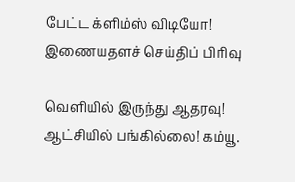பேட்ட க்ளிம்ஸ் விடியோ!
இணையதளச் செய்திப் பிரிவு

வெளியில் இருந்து ஆதரவு! ஆட்சியில் பங்கில்லை! கம்யூ.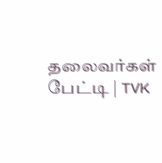தலைவர்கள் பேட்டி | TVK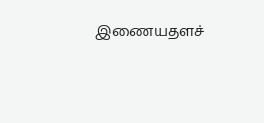இணையதளச்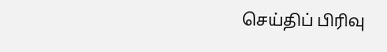செய்திப் பிரிவு